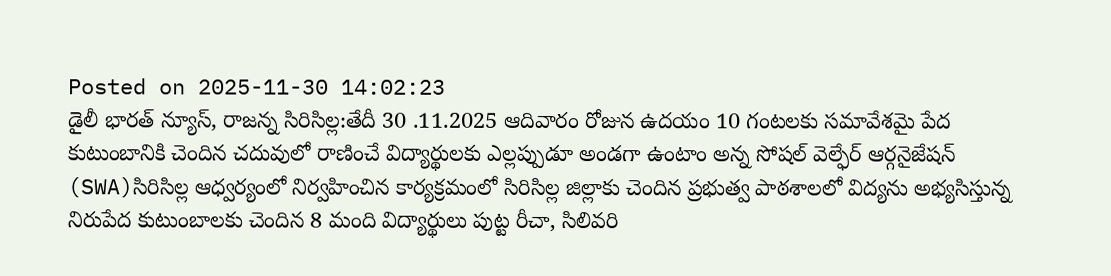Posted on 2025-11-30 14:02:23
డైలీ భారత్ న్యూస్, రాజన్న సిరిసిల్ల:తేదీ 30 .11.2025 ఆదివారం రోజున ఉదయం 10 గంటలకు సమావేశమై పేద కుటుంబానికి చెందిన చదువులో రాణించే విద్యార్థులకు ఎల్లప్పుడూ అండగా ఉంటాం అన్న సోషల్ వెల్ఫేర్ ఆర్గనైజేషన్ (SWA)సిరిసిల్ల ఆధ్వర్యంలో నిర్వహించిన కార్యక్రమంలో సిరిసిల్ల జిల్లాకు చెందిన ప్రభుత్వ పాఠశాలలో విద్యను అభ్యసిస్తున్న నిరుపేద కుటుంబాలకు చెందిన 8 మంది విద్యార్థులు పుట్ట రీచా, సిలివరి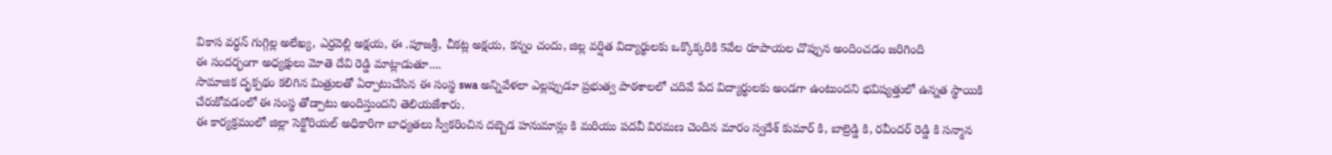వికాస వర్ధన్ గుగ్గిల్ల అలేఖ్య, ఎర్రవెల్లి అక్షయ, ఈ .పూజశ్రీ, చీకట్ల అక్షయ, కన్నం చందు, జిల్ల వర్షిత విద్యార్థులకు ఒక్కొక్కరికి 5వేల రూపాయల చొప్పున అందించడం జరిగింది
ఈ సందర్భంగా అధ్యక్షులు మోతె దేవి రెడ్డి మాట్లాడుతూ....
సామాజిక దృక్పథం కలిగిన మిత్రులతో ఏర్పాటుచేసిన ఈ సంస్థ swa అన్నివేళలా ఎల్లప్పుడూ ప్రభుత్వ పాఠశాలలో చదివే పేద విద్యార్థులకు అండగా ఉంటుందని భవిష్యత్తులో ఉన్నత స్థాయికి చేరుకోవడంలో ఈ సంస్థ తోడ్పాటు అందిస్తుందని తెలియజేశారు.
ఈ కార్యక్రమంలో జిల్లా సెక్టోరియల్ అధికారిగా బాధ్యతలు స్వీకరించిన దబ్బెడ హనుమాన్లు కి మరియు పదవీ విరమణ చెందిన మారం స్వదేశ్ కుమార్ కి, బాల్రెడ్డి కి, రవీందర్ రెడ్డి కి సన్మాన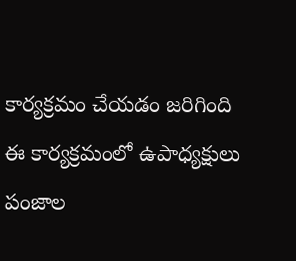కార్యక్రమం చేయడం జరిగింది
ఈ కార్యక్రమంలో ఉపాధ్యక్షులు పంజాల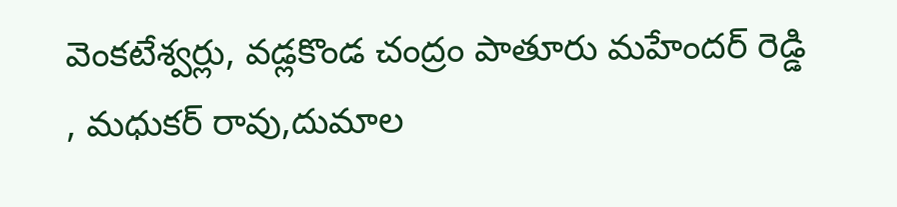వెంకటేశ్వర్లు, వడ్లకొండ చంద్రం పాతూరు మహేందర్ రెడ్డి , మధుకర్ రావు,దుమాల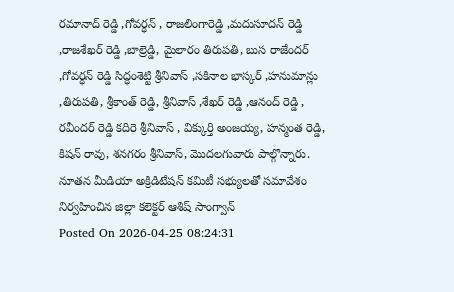రమానాద్ రెడ్డి ,గోవర్ధన్ , రాజలింగారెడ్డి ,మదుసూదన్ రెడ్డి ,రాజశేఖర్ రెడ్డి ,బాల్రెడ్డి, మైలారం తిరుపతి, బుస రాజేందర్ ,గోవర్ధన్ రెడ్డి సిద్ధంశెట్టి శ్రీనివాస్ ,సకినాల భాస్కర్ ,హనుమాన్లు ,తిరుపతి, శ్రీకాంత్ రెడ్డి, శ్రీనివాస్ ,శేఖర్ రెడ్డి ,ఆనంద్ రెడ్డి , రవీందర్ రెడ్డి కదిరె శ్రీనివాస్ , విక్కుర్తి అంజయ్య, హన్మంత రెడ్డి, కిషన్ రావు, శనగరం శ్రీనివాస్, మొదలగువారు పాల్గొన్నారు.
నూతన మీడియా అక్రిడిటేషన్ కమిటీ సభ్యులతో సమావేశం నిర్వహించిన జిల్లా కలెక్టర్ ఆశిష్ సాంగ్వాన్
Posted On 2026-04-25 08:24:31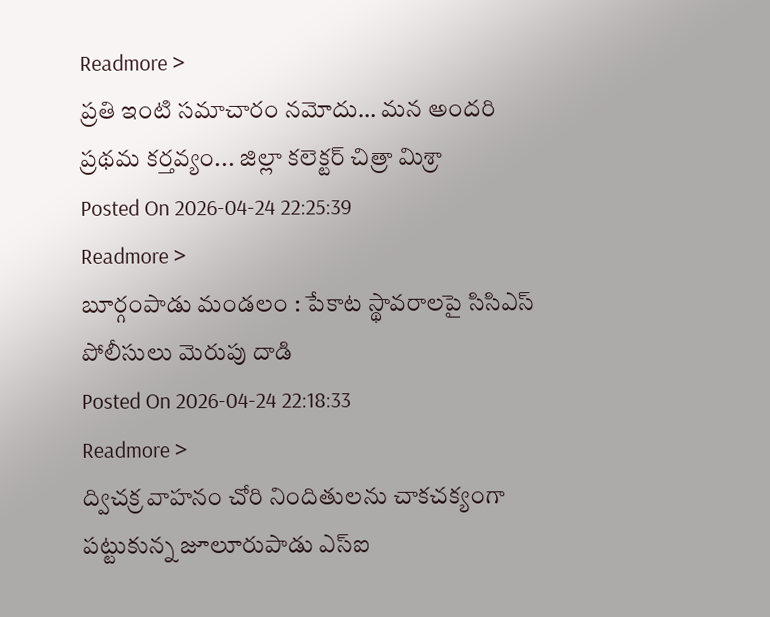Readmore >
ప్రతి ఇంటి సమాచారం నమోదు… మన అందరి ప్రథమ కర్తవ్యం... జిల్లా కలెక్టర్ చిత్రా మిశ్రా
Posted On 2026-04-24 22:25:39
Readmore >
బూర్గంపాడు మండలం : పేకాట స్థావరాలపై సిసిఎస్ పోలీసులు మెరుపు దాడి
Posted On 2026-04-24 22:18:33
Readmore >
ద్విచక్ర వాహనం చోరి నిందితులను చాకచక్యంగా పట్టుకున్న జూలూరుపాడు ఎస్ఐ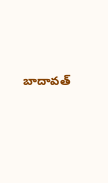బాదావత్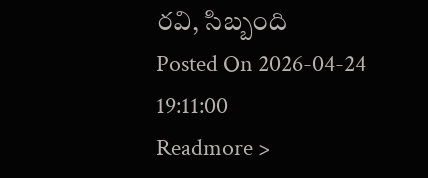రవి, సిబ్బంది
Posted On 2026-04-24 19:11:00
Readmore >